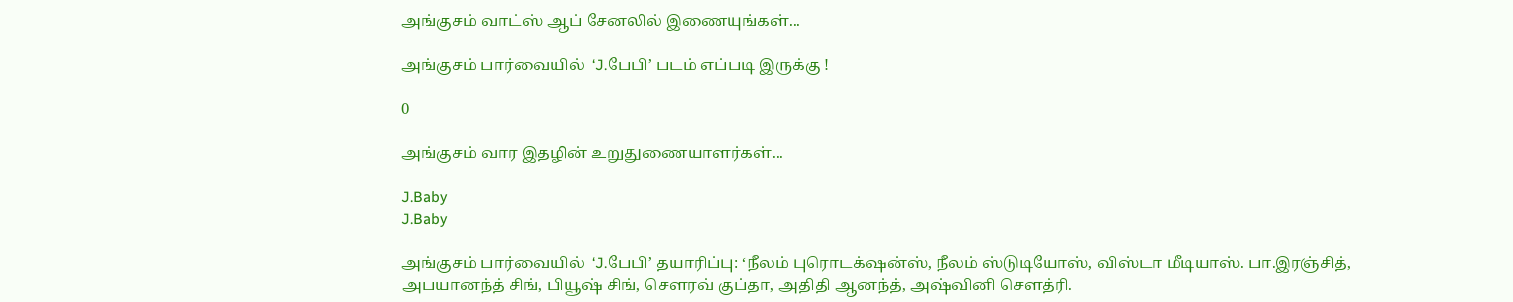அங்குசம் வாட்ஸ் ஆப் சேனலில் இணையுங்கள்...

அங்குசம் பார்வையில்  ‘J.பேபி’ படம் எப்படி இருக்கு !

0

அங்குசம் வார இதழின் உறுதுணையாளர்கள்...

J.Baby
J.Baby

அங்குசம் பார்வையில்  ‘J.பேபி’ தயாரிப்பு: ‘நீலம் புரொடக்‌ஷன்ஸ், நீலம் ஸ்டுடியோஸ், விஸ்டா மீடியாஸ். பா.இரஞ்சித், அபயானந்த் சிங், பியூஷ் சிங், செளரவ் குப்தா, அதிதி ஆனந்த், அஷ்வினி செளத்ரி.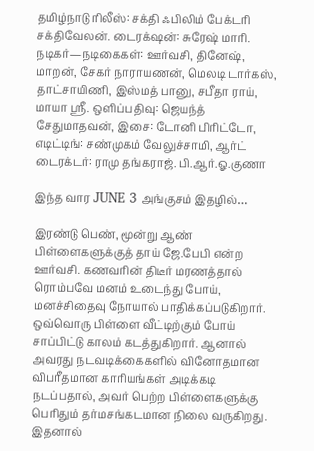தமிழ்நாடு ரிலீஸ்: சக்தி ஃபிலிம் பேக்டரி சக்திவேலன். டைரக்‌ஷன்: சுரேஷ் மாரி. நடிகர்—நடிகைகள்: ஊர்வசி, தினேஷ், மாறன், சேகர் நாராயணன், மெலடி டார்கஸ், தாட்சாயிணி, இஸ்மத் பானு, சபீதா ராய், மாயா ஸ்ரீ. ஒளிப்பதிவு: ஜெயந்த் சேதுமாதவன், இசை: டோனி பிரிட்டோ, எடிட்டிங்: சண்முகம் வேலுச்சாமி, ஆர்ட் டைரக்டர்: ராமு தங்கராஜ். பி.ஆர்.ஓ.குணா

இந்த வார JUNE 3 அங்குசம் இதழில்…

இரண்டு பெண், மூன்று ஆண் பிள்ளைகளுக்குத் தாய் ஜே.பேபி என்ற ஊர்வசி. கணவரின் திடீர் மரணத்தால் ரொம்பவே மனம் உடைந்து போய், மனச்சிதைவு நோயால் பாதிக்கப்படுகிறார். ஒவ்வொரு பிள்ளை வீட்டிற்கும் போய் சாப்பிட்டு காலம் கடத்துகிறார். ஆனால் அவரது நடவடிக்கைகளில் வினோதமான விபரீதமான காரியங்கள் அடிக்கடி  நடப்பதால், அவர் பெற்ற பிள்ளைகளுக்கு பெரிதும் தர்மசங்கடமான நிலை வருகிறது. இதனால்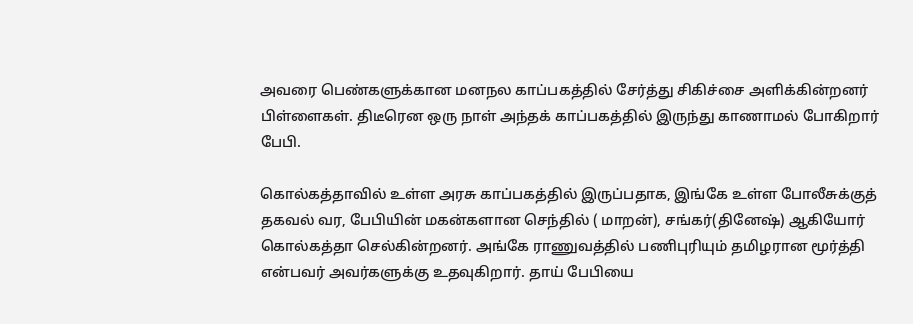அவரை பெண்களுக்கான மனநல காப்பகத்தில் சேர்த்து சிகிச்சை அளிக்கின்றனர் பிள்ளைகள். திடீரென ஒரு நாள் அந்தக் காப்பகத்தில் இருந்து காணாமல் போகிறார் பேபி.

கொல்கத்தாவில் உள்ள அரசு காப்பகத்தில் இருப்பதாக, இங்கே உள்ள போலீசுக்குத் தகவல் வர, பேபியின் மகன்களான செந்தில் ( மாறன்), சங்கர்(தினேஷ்) ஆகியோர் கொல்கத்தா செல்கின்றனர். அங்கே ராணுவத்தில் பணிபுரியும் தமிழரான மூர்த்தி என்பவர் அவர்களுக்கு உதவுகிறார். தாய் பேபியை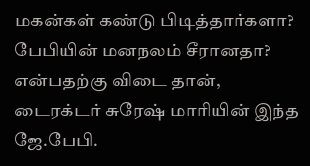மகன்கள் கண்டு பிடித்தார்களா? பேபியின் மனநலம் சீரானதா? என்பதற்கு விடை தான், டைரக்டர் சுரேஷ் மாரியின் இந்த ஜே.பேபி.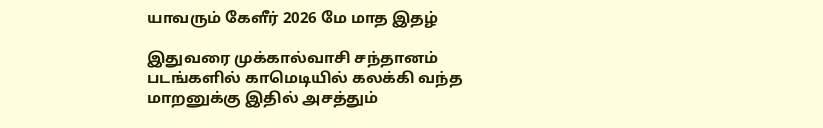யாவரும் கேளீர் 2026 மே மாத இதழ்

இதுவரை முக்கால்வாசி சந்தானம் படங்களில் காமெடியில் கலக்கி வந்த மாறனுக்கு இதில் அசத்தும்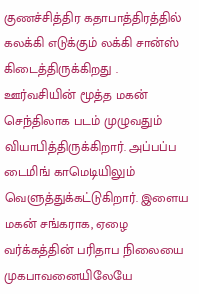குணச்சித்திர கதாபாத்திரத்தில் கலக்கி எடுக்கும் லக்கி சான்ஸ் கிடைத்திருக்கிறது . ஊர்வசியின் மூத்த மகன் செந்திலாக படம் முழுவதும் வியாபித்திருக்கிறார். அப்பப்ப டைமிங் காமெடியிலும் வெளுத்துக்கட்டுகிறார். இளைய மகன் சங்கராக, ஏழை வர்க்கத்தின் பரிதாப நிலையை முகபாவனையிலேயே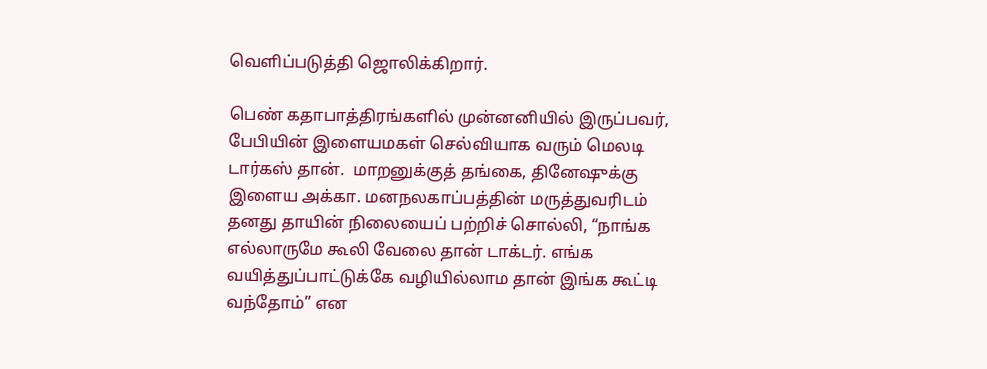வெளிப்படுத்தி ஜொலிக்கிறார்.

பெண் கதாபாத்திரங்களில் முன்னனியில் இருப்பவர், பேபியின் இளையமகள் செல்வியாக வரும் மெலடி டார்கஸ் தான்.  மாறனுக்குத் தங்கை, தினேஷுக்கு இளைய அக்கா. மனநலகாப்பத்தின் மருத்துவரிடம் தனது தாயின் நிலையைப் பற்றிச் சொல்லி, “நாங்க எல்லாருமே கூலி வேலை தான் டாக்டர். எங்க வயித்துப்பாட்டுக்கே வழியில்லாம தான் இங்க கூட்டி வந்தோம்” என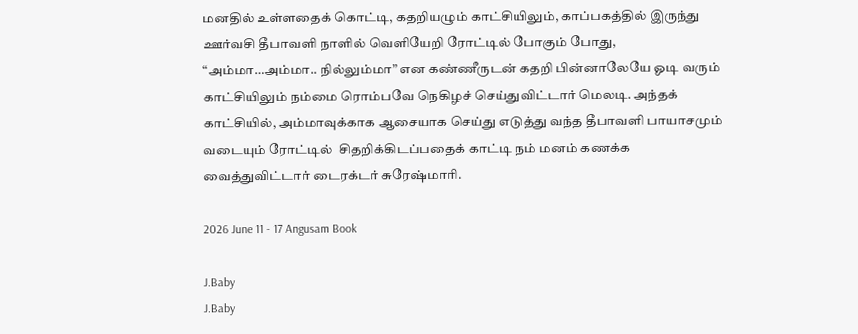மனதில் உள்ளதைக் கொட்டி, கதறியழும் காட்சியிலும், காப்பகத்தில் இருந்து ஊர்வசி தீபாவளி நாளில் வெளியேறி ரோட்டில் போகும் போது, “அம்மா…அம்மா.. நில்லும்மா” என கண்ணீருடன் கதறி பின்னாலேயே ஓடி வரும் காட்சியிலும் நம்மை ரொம்பவே நெகிழச் செய்துவிட்டார் மெலடி. அந்தக் காட்சியில், அம்மாவுக்காக ஆசையாக செய்து எடுத்து வந்த தீபாவளி பாயாசமும் வடையும் ரோட்டில்  சிதறிக்கிடப்பதைக் காட்டி நம் மனம் கணக்க வைத்துவிட்டார் டைரக்டர் சுரேஷ்மாரி.

2026 June 11 - 17 Angusam Book

J.Baby
J.Baby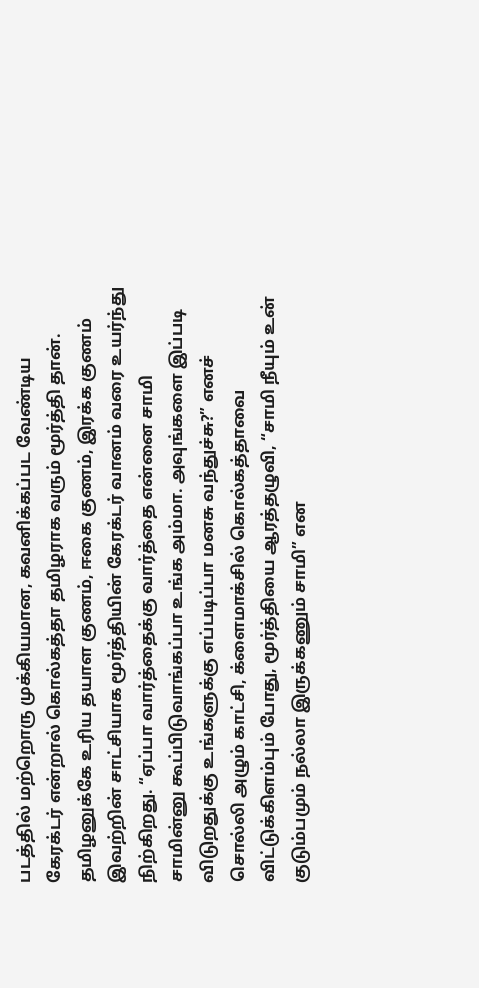படத்தில் மற்றொரு முக்கியமான, கவனிக்கப்பட வேண்டிய கேரக்டர் என்றால் கொல்கத்தா தமிழராக வரும் மூர்த்தி தான். தமிழனுக்கே உரிய தயாள குணம், ஈகை குணம், இரக்க குணம் இவற்றின் சாட்சியாக மூர்த்தியின் கேரக்டர் வானம் வரை உயர்ந்து நிற்கிறது. “ஏப்பா வார்த்தைக்கு வார்த்தை என்னை சாமி சாமின்னு கூப்பிடுவாங்கப்பா உங்க அம்மா. அவுங்களை இப்படி விடுறதுக்கு உங்களுக்கு எப்படிப்பா மனசு வந்துச்சு?” எனச் சொல்லி அழும் காட்சி, க்ளைமாக்சில் கொல்கத்தாவை விட்டுக்கிளம்பும் போது, மூர்த்தியை ஆரத்தழுவி, “சாமி நீயும் உன் குடும்பமும் நல்லா இருக்கணும் சாமி” என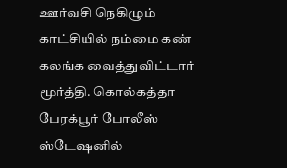ஊர்வசி நெகிழும் காட்சியில் நம்மை கண் கலங்க வைத்துவிட்டார் மூர்த்தி. கொல்கத்தா பேரக்பூர் போலீஸ் ஸ்டேஷனில்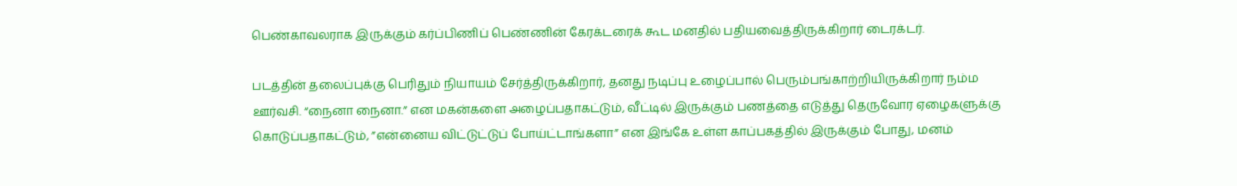பெண்காவலராக இருக்கும் கர்ப்பிணிப் பெண்ணின் கேரக்டரைக் கூட மனதில் பதியவைத்திருக்கிறார் டைரக்டர்.

படத்தின் தலைப்புக்கு பெரிதும் நியாயம் சேர்த்திருக்கிறார், தனது நடிப்பு உழைப்பால் பெரும்பங்காற்றியிருக்கிறார் நம்ம ஊர்வசி. “நைனா நைனா.” என மகன்களை அழைப்பதாகட்டும், வீட்டில் இருக்கும் பணத்தை எடுத்து தெருவோர ஏழைகளுக்கு கொடுப்பதாகட்டும், ”என்னைய விட்டுட்டுப் போய்ட்டாங்களா” என இங்கே உள்ள காப்பகத்தில் இருக்கும் போது, மனம்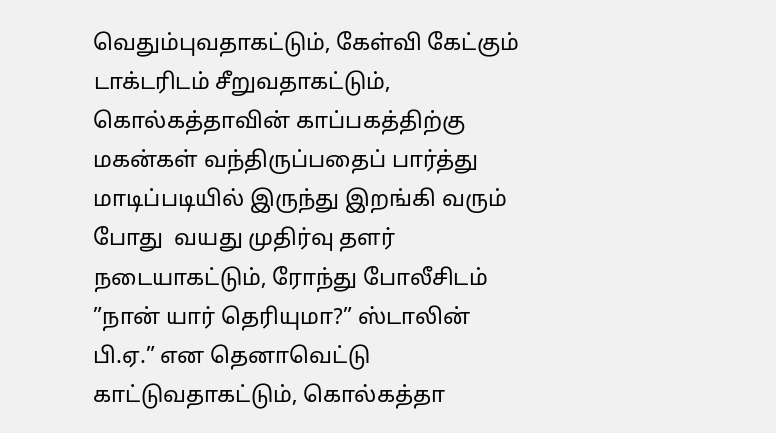வெதும்புவதாகட்டும், கேள்வி கேட்கும் டாக்டரிடம் சீறுவதாகட்டும், கொல்கத்தாவின் காப்பகத்திற்கு மகன்கள் வந்திருப்பதைப் பார்த்து மாடிப்படியில் இருந்து இறங்கி வரும் போது  வயது முதிர்வு தளர் நடையாகட்டும், ரோந்து போலீசிடம் ”நான் யார் தெரியுமா?” ஸ்டாலின் பி.ஏ.” என தெனாவெட்டு காட்டுவதாகட்டும், கொல்கத்தா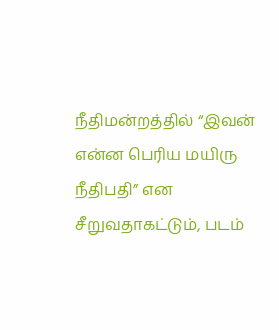நீதிமன்றத்தில் “இவன் என்ன பெரிய மயிரு நீதிபதி” என சீறுவதாகட்டும், படம்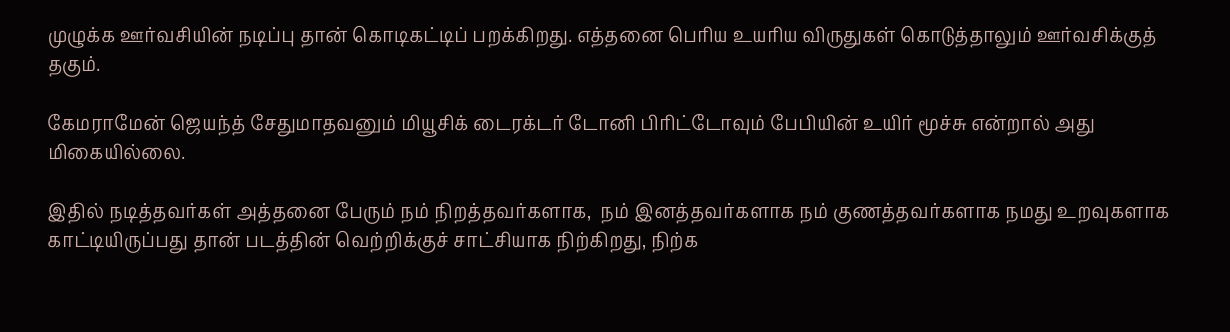முழுக்க ஊர்வசியின் நடிப்பு தான் கொடிகட்டிப் பறக்கிறது. எத்தனை பெரிய உயரிய விருதுகள் கொடுத்தாலும் ஊர்வசிக்குத் தகும்.

கேமராமேன் ஜெயந்த் சேதுமாதவனும் மியூசிக் டைரக்டர் டோனி பிரிட்டோவும் பேபியின் உயிர் மூச்சு என்றால் அது மிகையில்லை.

இதில் நடித்தவர்கள் அத்தனை பேரும் நம் நிறத்தவர்களாக,  நம் இனத்தவர்களாக நம் குணத்தவர்களாக நமது உறவுகளாக காட்டியிருப்பது தான் படத்தின் வெற்றிக்குச் சாட்சியாக நிற்கிறது, நிற்க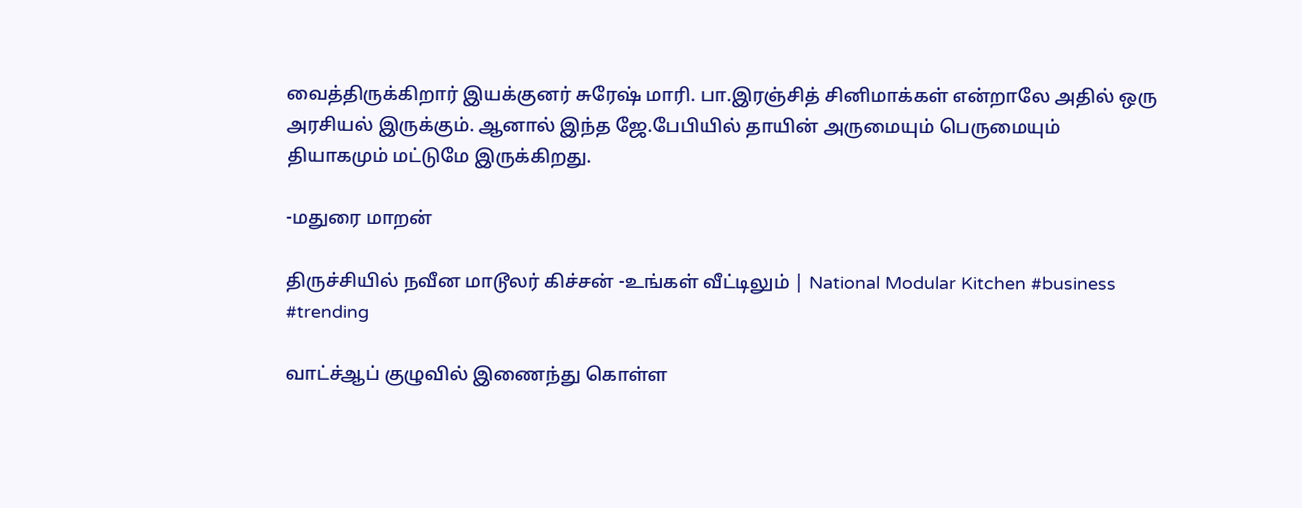வைத்திருக்கிறார் இயக்குனர் சுரேஷ் மாரி. பா.இரஞ்சித் சினிமாக்கள் என்றாலே அதில் ஒரு அரசியல் இருக்கும். ஆனால் இந்த ஜே.பேபியில் தாயின் அருமையும் பெருமையும் தியாகமும் மட்டுமே இருக்கிறது.

-மதுரை மாறன்

திருச்சியில் நவீன மாடூலர் கிச்சன் -உங்கள் வீட்டிலும் | National Modular Kitchen #business #trending

வாட்ச்ஆப் குழுவில் இணைந்து கொள்ள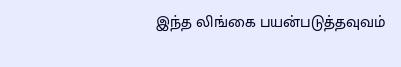இந்த லிங்கை பயன்படுத்தவுவம்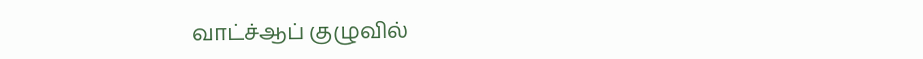வாட்ச்ஆப் குழுவில்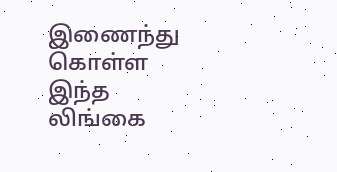இணைந்து கொள்ள இந்த லிங்கை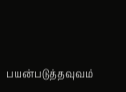பயன்படுத்தவுவம்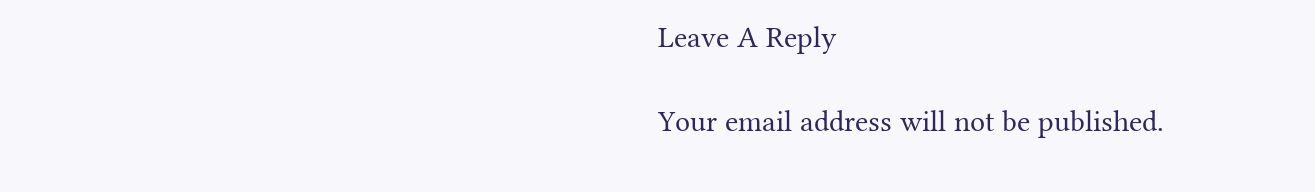Leave A Reply

Your email address will not be published.